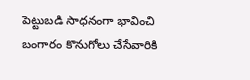పెట్టుబడి సాధనంగా భావించి బంగారం కొనుగోలు చేసేవారికి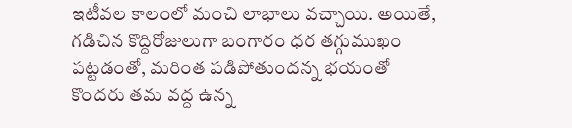ఇటీవల కాలంలో మంచి లాభాలు వచ్చాయి. అయితే, గడిచిన కొద్దిరోజులుగా బంగారం ధర తగ్గుముఖం పట్టడంతో, మరింత పడిపోతుందన్న భయంతో కొందరు తమ వద్ద ఉన్న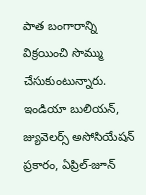పాత బంగారాన్ని విక్రయించి సొమ్ము చేసుకుంటున్నారు. ఇండియా బులియన్, జ్యువెలర్స్ అసోసియేషన్ ప్రకారం, ఏప్రిల్-జూన్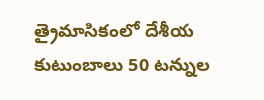త్రైమాసికంలో దేశీయ కుటుంబాలు 50 టన్నుల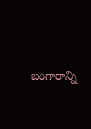బంగారాన్ని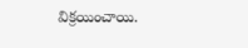విక్రయించాయి.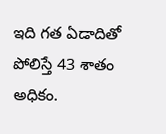ఇది గత ఏడాదితో పోలిస్తే 43 శాతం అధికం.